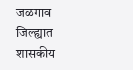जळगाव जिल्ह्यात शासकीय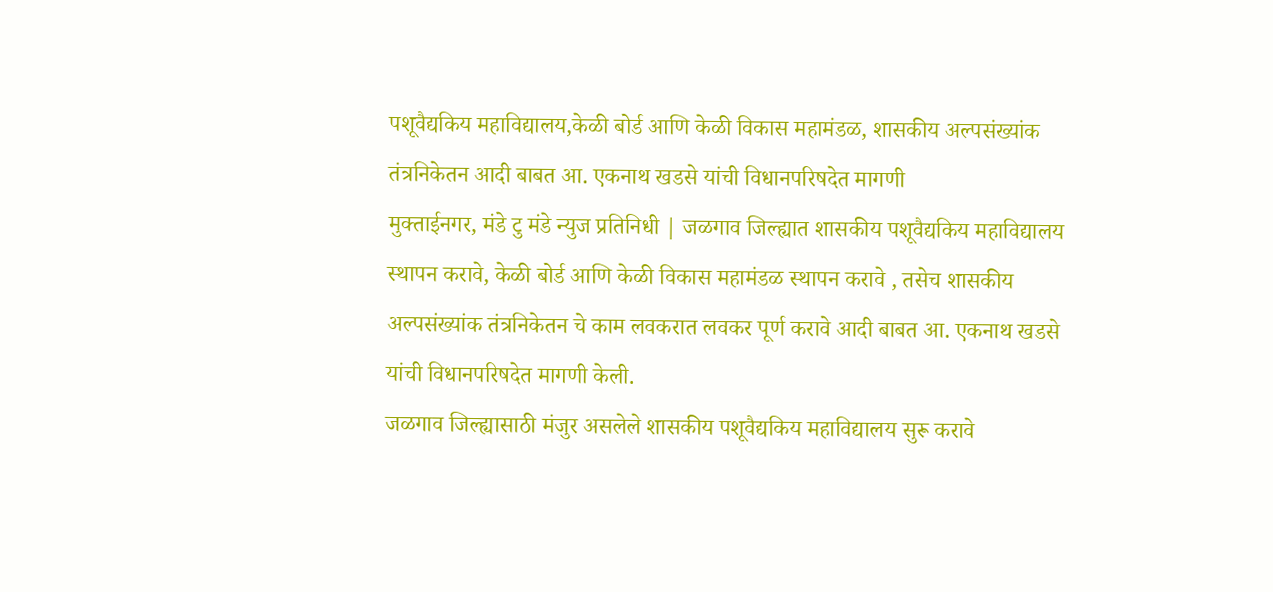पशूवैद्यकिय महाविद्यालय,केळी बोर्ड आणि केळी विकास महामंडळ, शासकीय अल्पसंख्यांक तंत्रनिकेतन आदी बाबत आ. एकनाथ खडसे यांची विधानपरिषदेत मागणी
मुक्ताईनगर, मंडे टु मंडे न्युज प्रतिनिधी | जळगाव जिल्ह्यात शासकीय पशूवैद्यकिय महाविद्यालय स्थापन करावे, केळी बोर्ड आणि केळी विकास महामंडळ स्थापन करावे , तसेच शासकीय अल्पसंख्यांक तंत्रनिकेतन चे काम लवकरात लवकर पूर्ण करावे आदी बाबत आ. एकनाथ खडसे यांची विधानपरिषदेत मागणी केली.
जळगाव जिल्ह्यासाठी मंजुर असलेले शासकीय पशूवैद्यकिय महाविद्यालय सुरू करावे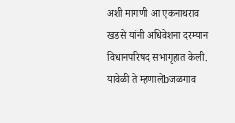अशी मागणी आ एकनाथराव खडसे यांनी अधिवेशना दरम्यान विधानपरिषद सभागृहात केली.
यावेळी ते म्हणालेbजळगाव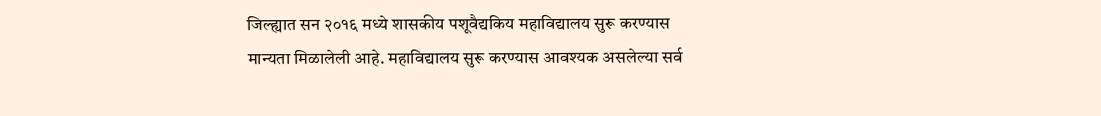जिल्ह्यात सन २०१६ मध्ये शासकीय पशूवैद्यकिय महाविद्यालय सुरू करण्यास मान्यता मिळालेली आहे. महाविद्यालय सुरू करण्यास आवश्यक असलेल्या सर्व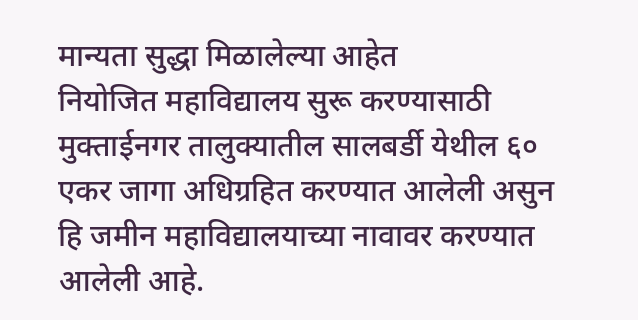मान्यता सुद्धा मिळालेल्या आहेत
नियोजित महाविद्यालय सुरू करण्यासाठी मुक्ताईनगर तालुक्यातील सालबर्डी येथील ६० एकर जागा अधिग्रहित करण्यात आलेली असुन हि जमीन महाविद्यालयाच्या नावावर करण्यात आलेली आहे.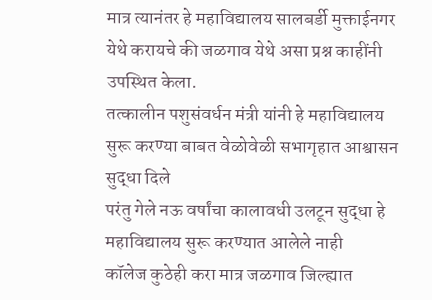मात्र त्यानंतर हे महाविद्यालय सालबर्डी मुक्ताईनगर येथे करायचे की जळगाव येथे असा प्रश्न काहींनी उपस्थित केला.
तत्कालीन पशुसंवर्धन मंत्री यांनी हे महाविद्यालय सुरू करण्या बाबत वेळोवेळी सभागृहात आश्वासन सुद्धा दिले
परंतु गेले नऊ वर्षांचा कालावधी उलटून सुद्धा हे महाविद्यालय सुरू करण्यात आलेले नाही
कॉलेज कुठेही करा मात्र जळगाव जिल्ह्यात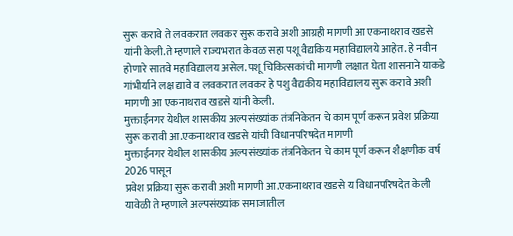सुरू करावे ते लवकरात लवकर सुरू करावे अशी आग्रही मागणी आ एकनाथराव खडसे यांनी केली.ते म्हणाले राज्यभरात केवळ सहा पशू वैद्यकिय महाविद्यालये आहेत. हे नवीन होणारे सातवे महाविद्यालय असेल. पशू चिकित्सकांची मागणी लक्षात घेता शासनाने याकडे गांभीर्याने लक्ष द्यावे व लवकरात लवकर हे पशु वैद्यकीय महाविद्यालय सुरू करावे अशी मागणी आ एकनाथराव खडसे यांनी केली.
मुक्ताईनगर येथील शासकीय अल्पसंख्यांक तंत्रनिकेतन चे काम पूर्ण करून प्रवेश प्रक्रिया सुरू करावी आ.एकनाथराव खडसे यांची विधानपरिषदेत मागणी
मुक्ताईनगर येथील शासकीय अल्पसंख्यांक तंत्रनिकेतन चे काम पूर्ण करून शैक्षणीक वर्ष 2026 पासून
प्रवेश प्रक्रिया सुरू करावी अशी मागणी आ.एकनाथराव खडसे य विधानपरिषदेत केली यावेळी ते म्हणाले अल्पसंख्यांक समाजातील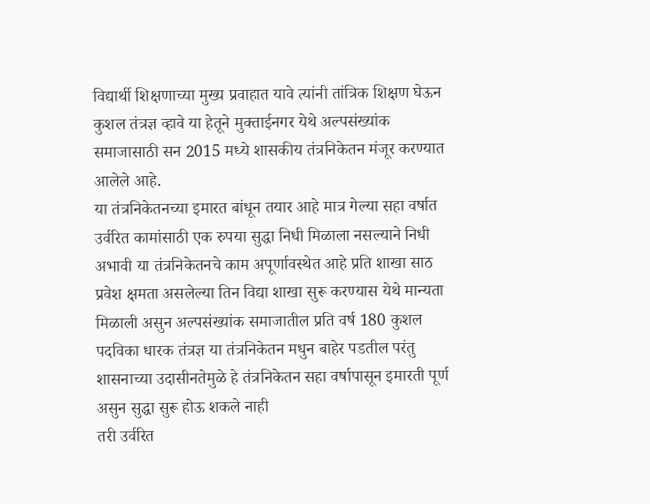विद्यार्थी शिक्षणाच्या मुख्य प्रवाहात यावे त्यांनी तांत्रिक शिक्षण घेऊन कुशल तंत्रज्ञ व्हावे या हेतूने मुक्ताईनगर येथे अल्पसंख्यांक समाजासाठी सन 2015 मध्ये शासकीय तंत्रनिकेतन मंजूर करण्यात आलेले आहे.
या तंत्रनिकेतनच्या इमारत बांधून तयार आहे मात्र गेल्या सहा वर्षात उर्वरित कामांसाठी एक रुपया सुद्धा निधी मिळाला नसल्याने निधी अभावी या तंत्रनिकेतनचे काम अपूर्णावस्थेत आहे प्रति शाखा साठ प्रवेश क्षमता असलेल्या तिन विद्या शाखा सुरू करण्यास येथे मान्यता मिळाली असुन अल्पसंख्यांक समाजातील प्रति वर्ष 180 कुशल पदविका धारक तंत्रज्ञ या तंत्रनिकेतन मधुन बाहेर पडतील परंतु शासनाच्या उदासीनतेमुळे हे तंत्रनिकेतन सहा वर्षापासून इमारती पूर्ण असुन सुद्धा सुरू होऊ शकले नाही
तरी उर्वरित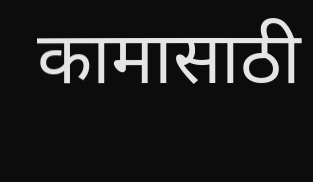कामासाठी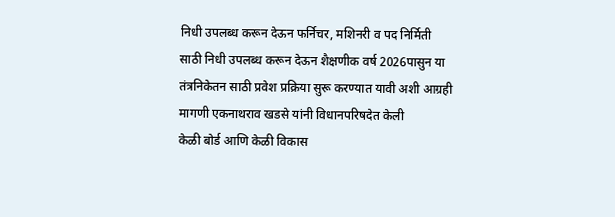निधी उपलब्ध करून देऊन फर्निचर, मशिनरी व पद निर्मिती साठी निधी उपलब्ध करून देऊन शैक्षणीक वर्ष 2026पासुन या तंत्रनिकेतन साठी प्रवेश प्रक्रिया सुरू करण्यात यावी अशी आग्रही मागणी एकनाथराव खडसे यांनी विधानपरिषदेत केली
केळी बोर्ड आणि केळी विकास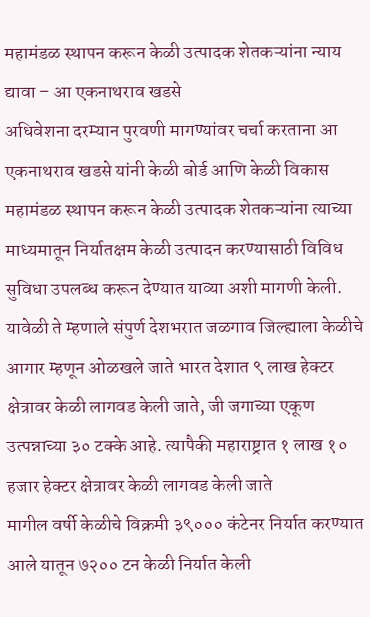महामंडळ स्थापन करून केळी उत्पादक शेतकऱ्यांना न्याय द्यावा – आ एकनाथराव खडसे
अधिवेशना दरम्यान पुरवणी मागण्यांवर चर्चा करताना आ एकनाथराव खडसे यांनी केळी बोर्ड आणि केळी विकास महामंडळ स्थापन करून केळी उत्पादक शेतकऱ्यांना त्याच्या माध्यमातून निर्यातक्षम केळी उत्पादन करण्यासाठी विविध सुविधा उपलब्ध करून देण्यात याव्या अशी मागणी केली.
यावेळी ते म्हणाले संपुर्ण देशभरात जळगाव जिल्ह्याला केळीचे आगार म्हणून ओळखले जाते भारत देशात ९ लाख हेक्टर क्षेत्रावर केळी लागवड केली जाते, जी जगाच्या एकूण उत्पन्नाच्या ३० टक्के आहे. त्यापैकी महाराष्ट्रात १ लाख १० हजार हेक्टर क्षेत्रावर केळी लागवड केली जाते
मागील वर्षी केळीचे विक्रमी ३९००० कंटेनर निर्यात करण्यात आले यातून ७२०० टन केळी निर्यात केली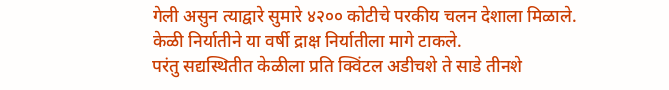गेली असुन त्याद्वारे सुमारे ४२०० कोटीचे परकीय चलन देशाला मिळाले.
केळी निर्यातीने या वर्षी द्राक्ष निर्यातीला मागे टाकले.
परंतु सद्यस्थितीत केळीला प्रति क्विंटल अडीचशे ते साडे तीनशे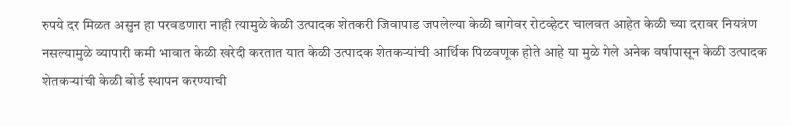रुपये दर मिळत असुन हा परवडणारा नाही त्यामुळे केळी उत्पादक शेतकरी जिवापाड जपलेल्या केळी बागेवर रोटव्हेटर चालवत आहेत केळी च्या दरावर नियत्रंण नसल्यामुळे व्यापारी कमी भावात केळी खरेदी करतात यात केळी उत्पादक शेतकऱ्यांची आर्थिक पिळवणूक होते आहे या मुळे गेले अनेक वर्षापासून केळी उत्पादक शेतकऱ्यांची केळी बोर्ड स्थापन करण्याची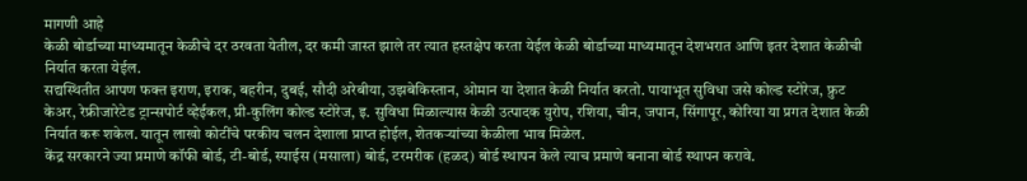मागणी आहे
केळी बोर्डाच्या माध्यमातून केळीचे दर ठरवता येतील, दर कमी जास्त झाले तर त्यात हस्तक्षेप करता येईल केळी बोर्डाच्या माध्यमातून देशभरात आणि इतर देशात केळीची निर्यात करता येईल.
सद्यस्थितीत आपण फक्त इराण, इराक, बहरीन, दुबई, सौदी अरेबीया, उझबेकिस्तान, ओमान या देशात केळी निर्यात करतो. पायाभूत सुविधा जसे कोल्ड स्टोरेज, फ्रुट केअर, रेफ्रीजारेटेड ट्रान्सपोर्ट व्हेईकल, प्री-कुलिंग कोल्ड स्टोरेज, इ. सुविधा मिळाल्यास केळी उत्पादक युरोप, रशिया, चीन, जपान, सिंगापूर, कोरिया या प्रगत देशात केळी निर्यात करू शकेल. यातून लाखो कोटींचे परकीय चलन देशाला प्राप्त होईल, शेतकऱ्यांच्या केळीला भाव मिळेल.
केंद्र सरकारने ज्या प्रमाणे कॉफी बोर्ड, टी-बोर्ड, स्पाईस (मसाला) बोर्ड, टरमरीक (हळद) बोर्ड स्थापन केले त्याच प्रमाणे बनाना बोर्ड स्थापन करावे.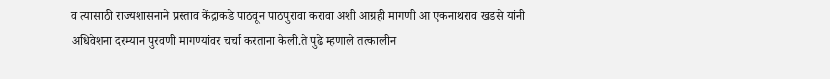व त्यासाठी राज्यशासनाने प्रस्ताव केंद्राकडे पाठवून पाठपुरावा करावा अशी आग्रही मागणी आ एकनाथराव खडसे यांनी अधिवेशना दरम्यान पुरवणी मागण्यांवर चर्चा करताना केली.ते पुढे म्हणाले तत्कालीन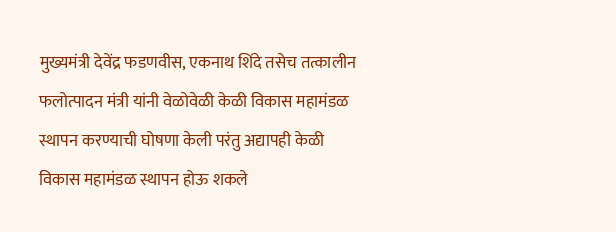मुख्यमंत्री देवेंद्र फडणवीस, एकनाथ शिंदे तसेच तत्कालीन फलोत्पादन मंत्री यांनी वेळोवेळी केळी विकास महामंडळ स्थापन करण्याची घोषणा केली परंतु अद्यापही केळी विकास महामंडळ स्थापन होऊ शकले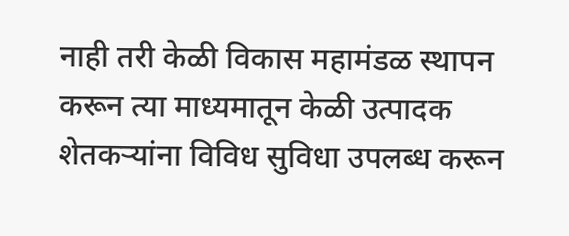नाही तरी केळी विकास महामंडळ स्थापन करून त्या माध्यमातून केळी उत्पादक शेतकऱ्यांना विविध सुविधा उपलब्ध करून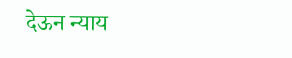देऊन न्याय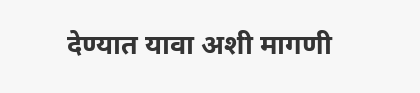देण्यात यावा अशी मागणी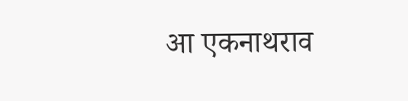आ एकनाथराव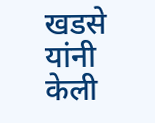खडसे यांनी केली